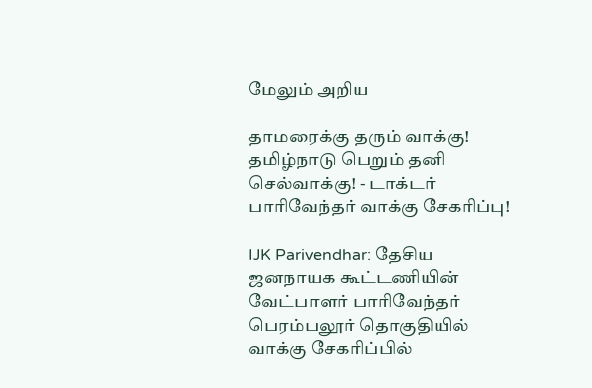மேலும் அறிய

தாமரைக்கு தரும் வாக்கு! தமிழ்நாடு பெறும் தனி செல்வாக்கு! - டாக்டர் பாரிவேந்தர் வாக்கு சேகரிப்பு!

IJK Parivendhar: தேசிய ஜனநாயக கூட்டணியின் வேட்பாளர் பாரிவேந்தர் பெரம்பலூர் தொகுதியில் வாக்கு சேகரிப்பில்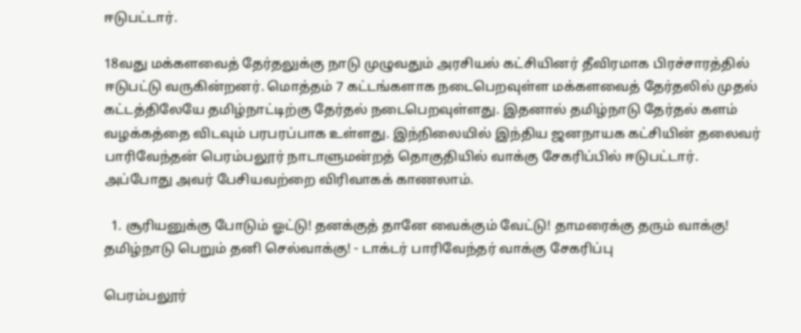ஈடுபட்டார்.

18வது மக்களவைத் தேர்தலுக்கு நாடு முழுவதும் அரசியல் கட்சியினர் தீவிரமாக பிரச்சாரத்தில் ஈடுபட்டு வருகின்றனர். மொத்தம் 7 கட்டங்களாக நடைபெறவுள்ள மக்களவைத் தேர்தலில் முதல் கட்டத்திலேயே தமிழ்நாட்டிற்கு தேர்தல் நடைபெறவுள்ளது. இதனால் தமிழ்நாடு தேர்தல் களம் வழக்கத்தை விடவும் பரபரப்பாக உள்ளது. இந்நிலையில் இந்திய ஜனநாயக கட்சியின் தலைவர் பாரிவேந்தன் பெரம்பலூர் நாடாளுமன்றத் தொகுதியில் வாக்கு சேகரிப்பில் ஈடுபட்டார். அப்போது அவர் பேசியவற்றை விரிவாகக் காணலாம்.

  1. சூரியனுக்கு போடும் ஓட்டு! தனக்குத் தானே வைக்கும் வேட்டு! தாமரைக்கு தரும் வாக்கு! தமிழ்நாடு பெறும் தனி செல்வாக்கு! - டாக்டர் பாரிவேந்தர் வாக்கு சேகரிப்பு

பெரம்பலூர்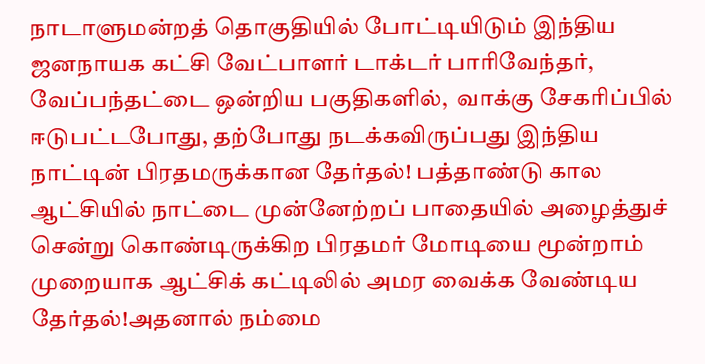நாடாளுமன்றத் தொகுதியில் போட்டியிடும் இந்திய ஜனநாயக கட்சி வேட்பாளர் டாக்டர் பாரிவேந்தர், வேப்பந்தட்டை ஒன்றிய பகுதிகளில்,  வாக்கு சேகரிப்பில் ஈடுபட்டபோது, தற்போது நடக்கவிருப்பது இந்திய நாட்டின் பிரதமருக்கான தேர்தல்! பத்தாண்டு கால ஆட்சியில் நாட்டை முன்னேற்றப் பாதையில் அழைத்துச் சென்று கொண்டிருக்கிற பிரதமர் மோடியை மூன்றாம் முறையாக ஆட்சிக் கட்டிலில் அமர வைக்க வேண்டிய தேர்தல்!அதனால் நம்மை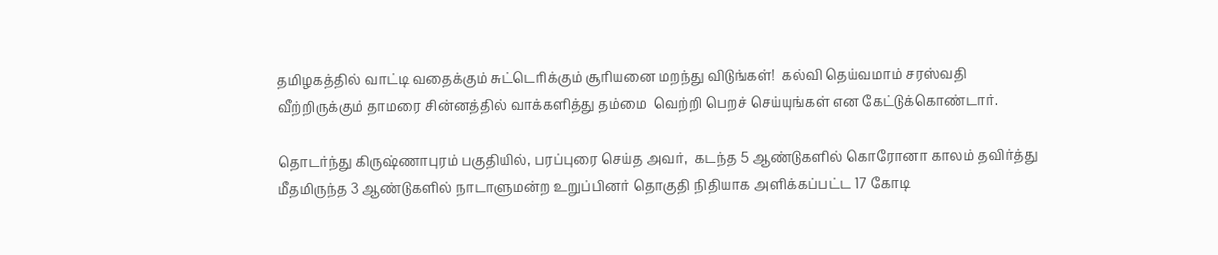தமிழகத்தில் வாட்டி வதைக்கும் சுட்டெரிக்கும் சூரியனை மறந்து விடுங்கள்!  கல்வி தெய்வமாம் சரஸ்வதி வீற்றிருக்கும் தாமரை சின்னத்தில் வாக்களித்து தம்மை  வெற்றி பெறச் செய்யுங்கள் என கேட்டுக்கொண்டார்.

தொடர்ந்து கிருஷ்ணாபுரம் பகுதியில், பரப்புரை செய்த அவர்,  கடந்த 5 ஆண்டுகளில் கொரோனா காலம் தவிர்த்து மீதமிருந்த 3 ஆண்டுகளில் நாடாளுமன்ற உறுப்பினர் தொகுதி நிதியாக அளிக்கப்பட்ட 17 கோடி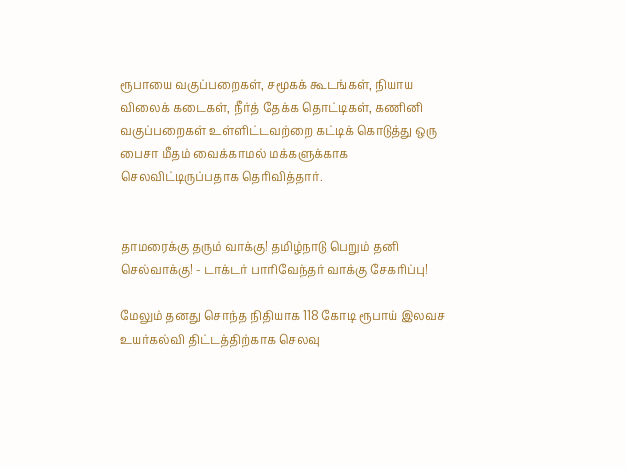ரூபாயை வகுப்பறைகள், சமூகக் கூடங்கள், நியாய விலைக் கடைகள், நீர்த் தேக்க தொட்டிகள், கணினி வகுப்பறைகள் உள்ளிட்டவற்றை கட்டிக் கொடுத்து ஒரு பைசா மீதம் வைக்காமல் மக்களுக்காக செலவிட்டிருப்பதாக தெரிவித்தார்.


தாமரைக்கு தரும் வாக்கு! தமிழ்நாடு பெறும் தனி செல்வாக்கு! - டாக்டர் பாரிவேந்தர் வாக்கு சேகரிப்பு!

மேலும் தனது சொந்த நிதியாக 118 கோடி ரூபாய் இலவச உயர்கல்வி திட்டத்திற்காக செலவு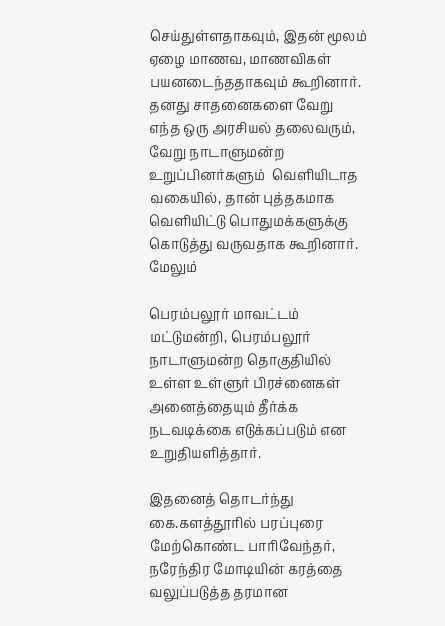செய்துள்ளதாகவும், இதன் மூலம் ஏழை மாணவ, மாணவிகள் பயனடைந்ததாகவும் கூறினார். தனது சாதனைகளை வேறு எந்த ஒரு அரசியல் தலைவரும், வேறு நாடாளுமன்ற உறுப்பினர்களும்  வெளியிடாத வகையில், தான் புத்தகமாக வெளியிட்டு பொதுமக்களுக்கு கொடுத்து வருவதாக கூறினார். மேலும்

பெரம்பலூர் மாவட்டம் மட்டுமன்றி, பெரம்பலூர் நாடாளுமன்ற தொகுதியில் உள்ள உள்ளுர் பிரச்னைகள் அனைத்தையும் தீர்க்க நடவடிக்கை எடுக்கப்படும் என உறுதியளித்தார்.

இதனைத் தொடர்ந்து கை.களத்தூரில் பரப்புரை மேற்கொண்ட பாரிவேந்தர்,  நரேந்திர மோடியின் கரத்தை வலுப்படுத்த தரமான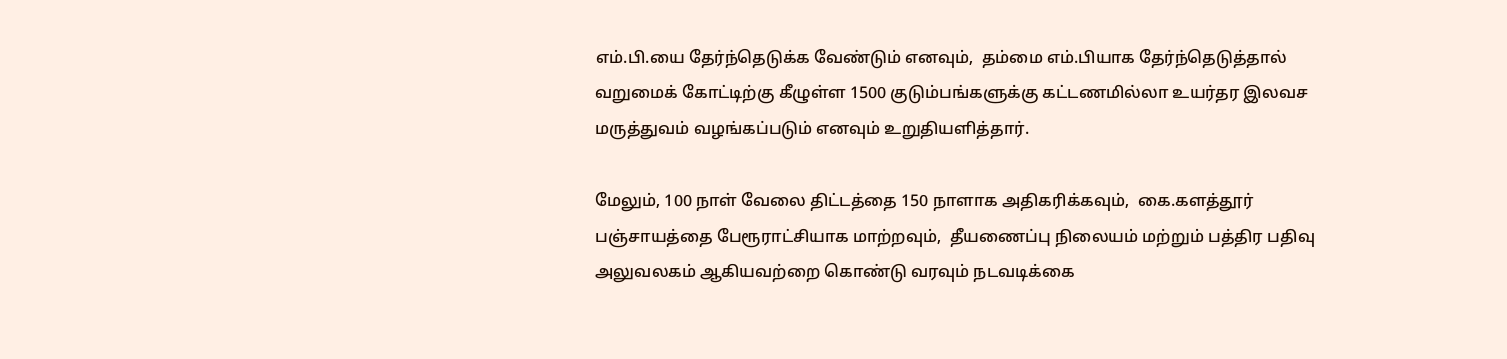எம்.பி.யை தேர்ந்தெடுக்க வேண்டும் எனவும்,  தம்மை எம்.பியாக தேர்ந்தெடுத்தால் வறுமைக் கோட்டிற்கு கீழுள்ள 1500 குடும்பங்களுக்கு கட்டணமில்லா உயர்தர இலவச மருத்துவம் வழங்கப்படும் எனவும் உறுதியளித்தார்.

மேலும், 100 நாள் வேலை திட்டத்தை 150 நாளாக அதிகரிக்கவும்,  கை.களத்தூர் பஞ்சாயத்தை பேரூராட்சியாக மாற்றவும்,  தீயணைப்பு நிலையம் மற்றும் பத்திர பதிவு அலுவலகம் ஆகியவற்றை கொண்டு வரவும் நடவடிக்கை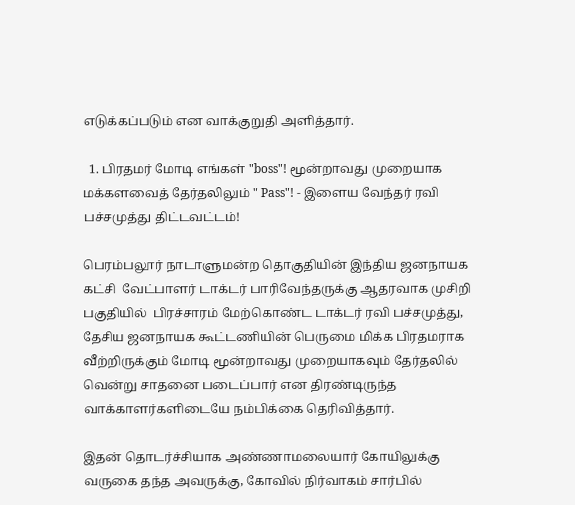எடுக்கப்படும் என வாக்குறுதி அளித்தார்.

  1. பிரதமர் மோடி எங்கள் "boss"! மூன்றாவது முறையாக மக்களவைத் தேர்தலிலும் " Pass"! - இளைய வேந்தர் ரவி பச்சமுத்து திட்டவட்டம்!

பெரம்பலூர் நாடாளுமன்ற தொகுதியின் இந்திய ஜனநாயக கட்சி  வேட்பாளர் டாக்டர் பாரிவேந்தருக்கு ஆதரவாக முசிறி பகுதியில்  பிரச்சாரம் மேற்கொண்ட டாக்டர் ரவி பச்சமுத்து, தேசிய ஜனநாயக கூட்டணியின் பெருமை மிக்க பிரதமராக வீற்றிருக்கும் மோடி மூன்றாவது முறையாகவும் தேர்தலில் வென்று சாதனை படைப்பார் என திரண்டிருந்த வாக்காளர்களிடையே நம்பிக்கை தெரிவித்தார்.

இதன் தொடர்ச்சியாக அண்ணாமலையார் கோயிலுக்கு வருகை தந்த அவருக்கு, கோவில் நிர்வாகம் சார்பில்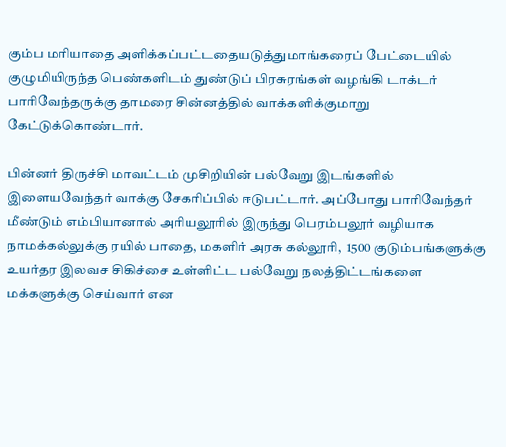கும்ப மரியாதை அளிக்கப்பட்டதையடுத்துமாங்கரைப் பேட்டையில் குழுமியிருந்த பெண்களிடம் துண்டுப் பிரசுரங்கள் வழங்கி டாக்டர் பாரிவேந்தருக்கு தாமரை சின்னத்தில் வாக்களிக்குமாறு கேட்டுக்கொண்டார்.

பின்னர் திருச்சி மாவட்டம் முசிறியின் பல்வேறு இடங்களில் இளையவேந்தர் வாக்கு சேகரிப்பில் ஈடுபட்டார். அப்போது பாரிவேந்தர் மீண்டும் எம்பியானால் அரியலூரில் இருந்து பெரம்பலூர் வழியாக நாமக்கல்லுக்கு ரயில் பாதை, மகளிர் அரசு கல்லூரி,  1500 குடும்பங்களுக்கு உயர்தர இலவச சிகிச்சை உள்ளிட்ட பல்வேறு நலத்திட்டங்களை மக்களுக்கு செய்வார் என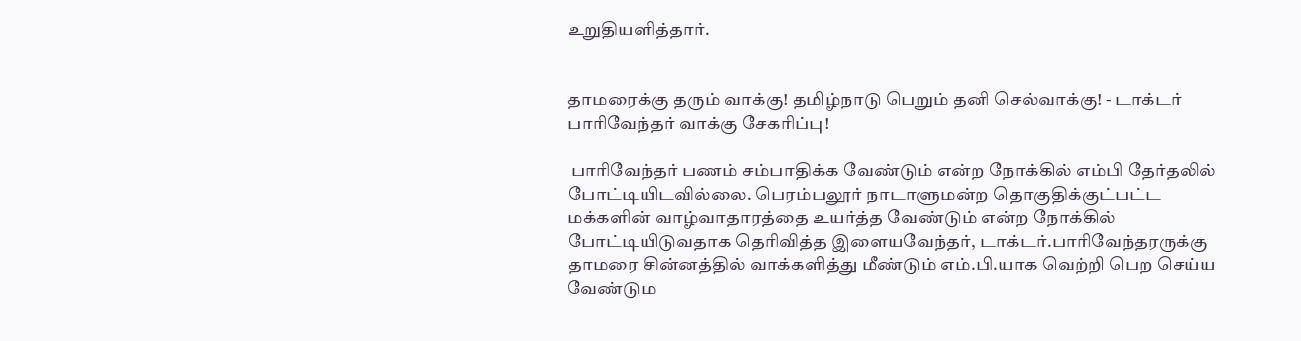உறுதியளித்தார்.


தாமரைக்கு தரும் வாக்கு! தமிழ்நாடு பெறும் தனி செல்வாக்கு! - டாக்டர் பாரிவேந்தர் வாக்கு சேகரிப்பு!

 பாரிவேந்தர் பணம் சம்பாதிக்க வேண்டும் என்ற நோக்கில் எம்பி தேர்தலில் போட்டியிடவில்லை. பெரம்பலூர் நாடாளுமன்ற தொகுதிக்குட்பட்ட மக்களின் வாழ்வாதாரத்தை உயர்த்த வேண்டும் என்ற நோக்கில் போட்டியிடுவதாக தெரிவித்த இளையவேந்தர், டாக்டர்.பாரிவேந்தரருக்கு தாமரை சின்னத்தில் வாக்களித்து மீண்டும் எம்.பி.யாக வெற்றி பெற செய்ய வேண்டும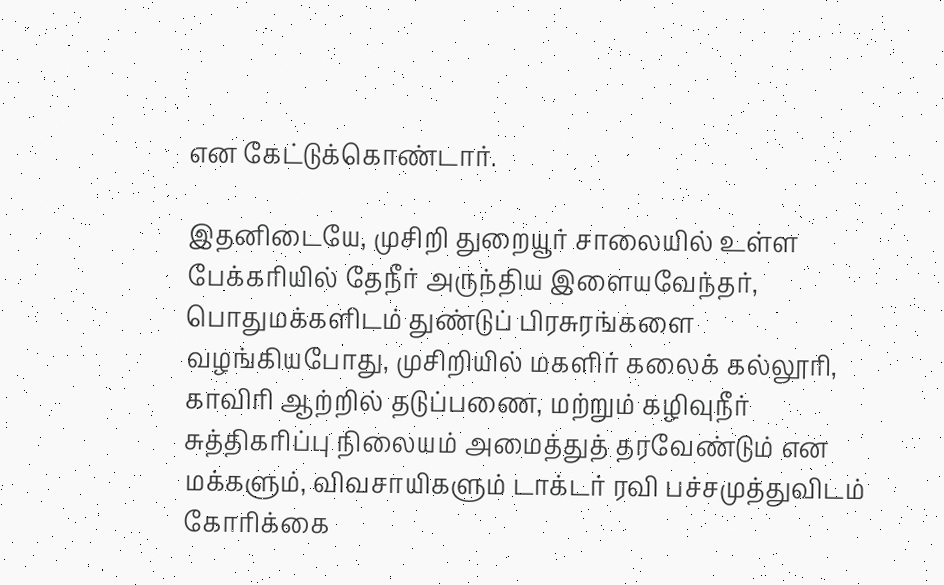என கேட்டுக்கொண்டார்.

இதனிடையே, முசிறி துறையூர் சாலையில் உள்ள  பேக்கரியில் தேநீர் அருந்திய இளையவேந்தர்,  பொதுமக்களிடம் துண்டுப் பிரசுரங்களை வழங்கியபோது, முசிறியில் மகளிர் கலைக் கல்லூரி, காவிரி ஆற்றில் தடுப்பணை, மற்றும் கழிவுநீர் சுத்திகரிப்பு நிலையம் அமைத்துத் தரவேண்டும் என  மக்களும், விவசாயிகளும் டாக்டர் ரவி பச்சமுத்துவிடம் கோரிக்கை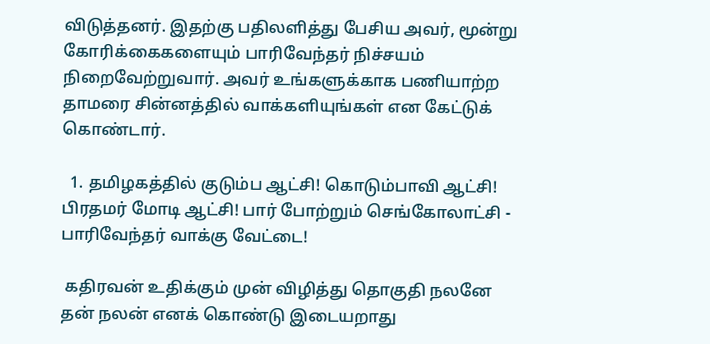விடுத்தனர். இதற்கு பதிலளித்து பேசிய அவர், மூன்று கோரிக்கைகளையும் பாரிவேந்தர் நிச்சயம் நிறைவேற்றுவார். அவர் உங்களுக்காக பணியாற்ற தாமரை சின்னத்தில் வாக்களியுங்கள் என கேட்டுக் கொண்டார்.

  1. தமிழகத்தில் குடும்ப ஆட்சி! கொடும்பாவி ஆட்சி! பிரதமர் மோடி ஆட்சி! பார் போற்றும் செங்கோலாட்சி - பாரிவேந்தர் வாக்கு வேட்டை!

 கதிரவன் உதிக்கும் முன் விழித்து தொகுதி நலனே தன் நலன் எனக் கொண்டு இடையறாது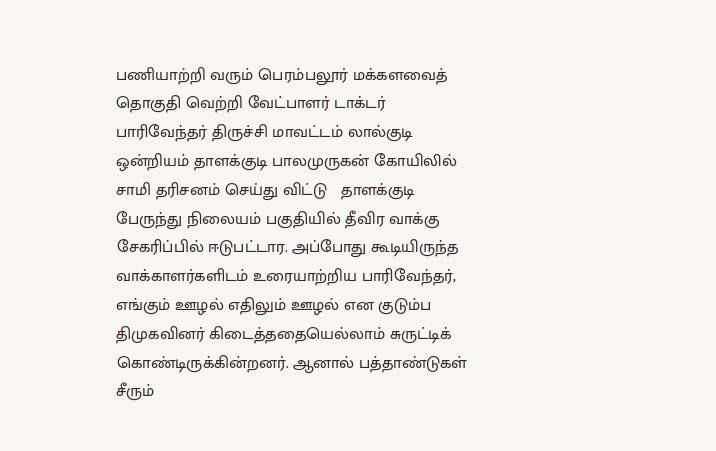பணியாற்றி வரும் பெரம்பலூர் மக்களவைத் தொகுதி வெற்றி வேட்பாளர் டாக்டர் பாரிவேந்தர் திருச்சி மாவட்டம் லால்குடி ஒன்றியம் தாளக்குடி பாலமுருகன் கோயிலில் சாமி தரிசனம் செய்து விட்டு   தாளக்குடி பேருந்து நிலையம் பகுதியில் தீவிர வாக்கு சேகரிப்பில் ஈடுபட்டார. அப்போது கூடியிருந்த வாக்காளர்களிடம் உரையாற்றிய பாரிவேந்தர், எங்கும் ஊழல் எதிலும் ஊழல் என குடும்ப திமுகவினர் கிடைத்ததையெல்லாம் சுருட்டிக் கொண்டிருக்கின்றனர். ஆனால் பத்தாண்டுகள் சீரும்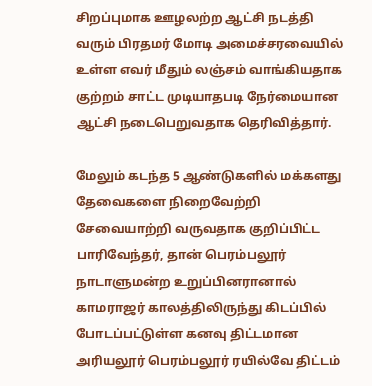சிறப்புமாக ஊழலற்ற ஆட்சி நடத்தி வரும் பிரதமர் மோடி அமைச்சரவையில் உள்ள எவர் மீதும் லஞ்சம் வாங்கியதாக குற்றம் சாட்ட முடியாதபடி நேர்மையான ஆட்சி நடைபெறுவதாக தெரிவித்தார்.

மேலும் கடந்த 5 ஆண்டுகளில் மக்களது தேவைகளை நிறைவேற்றி சேவையாற்றி வருவதாக குறிப்பிட்ட பாரிவேந்தர், தான் பெரம்பலூர்  நாடாளுமன்ற உறுப்பினரானால் காமராஜர் காலத்திலிருந்து கிடப்பில் போடப்பட்டுள்ள கனவு திட்டமான அரியலூர் பெரம்பலூர் ரயில்வே திட்டம்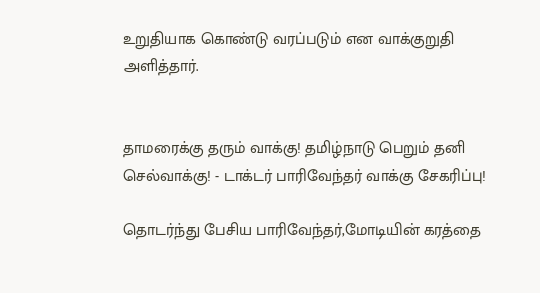உறுதியாக கொண்டு வரப்படும் என வாக்குறுதி அளித்தார்.


தாமரைக்கு தரும் வாக்கு! தமிழ்நாடு பெறும் தனி செல்வாக்கு! - டாக்டர் பாரிவேந்தர் வாக்கு சேகரிப்பு!

தொடர்ந்து பேசிய பாரிவேந்தர்,மோடியின் கரத்தை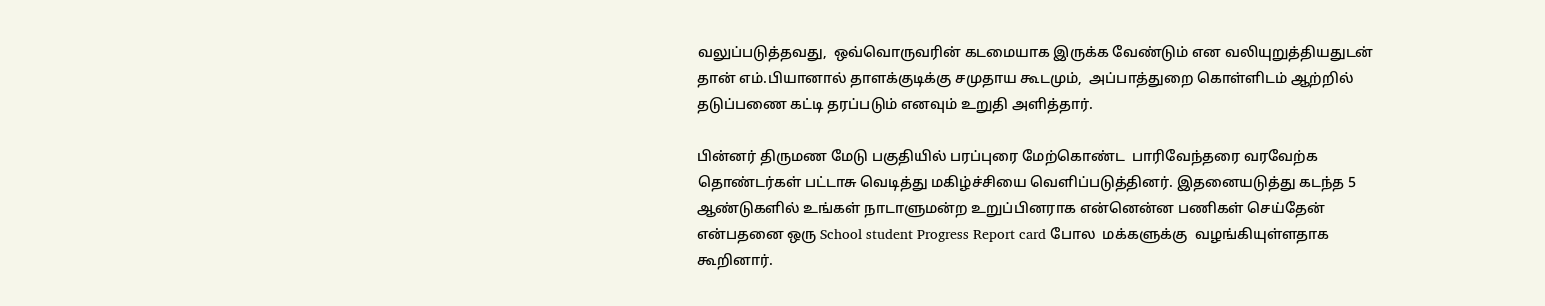வலுப்படுத்தவது,  ஒவ்வொருவரின் கடமையாக இருக்க வேண்டும் என வலியுறுத்தியதுடன் தான் எம்.பியானால் தாளக்குடிக்கு சமுதாய கூடமும்,  அப்பாத்துறை கொள்ளிடம் ஆற்றில் தடுப்பணை கட்டி தரப்படும் எனவும் உறுதி அளித்தார்.

பின்னர் திருமண மேடு பகுதியில் பரப்புரை மேற்கொண்ட  பாரிவேந்தரை வரவேற்க தொண்டர்கள் பட்டாசு வெடித்து மகிழ்ச்சியை வெளிப்படுத்தினர். இதனையடுத்து கடந்த 5 ஆண்டுகளில் உங்கள் நாடாளுமன்ற உறுப்பினராக என்னென்ன பணிகள் செய்தேன் என்பதனை ஒரு School student Progress Report card போல  மக்களுக்கு  வழங்கியுள்ளதாக கூறினார்.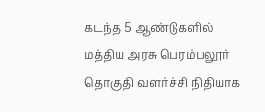கடந்த 5 ஆண்டுகளில் மத்திய அரசு பெரம்பலூர் தொகுதி வளர்ச்சி நிதியாக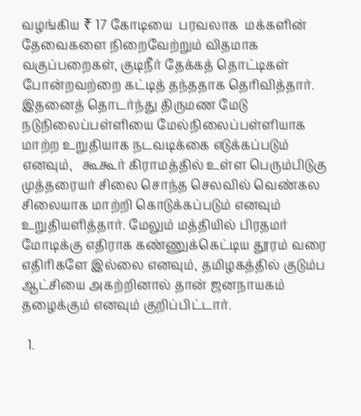வழங்கிய ₹ 17 கோடியை  பரவலாக  மக்களின் தேவைகளை நிறைவேற்றும் விதமாக வகுப்பறைகள், குடிநீர் தேக்கத் தொட்டிகள் போன்றவற்றை கட்டித் தந்ததாக தெரிவித்தார். இதனைத் தொடர்ந்து திருமண மேடு நடுநிலைப்பள்ளியை மேல்நிலைப்பள்ளியாக மாற்ற உறுதியாக நடவடிக்கை எடுக்கப்படும் எனவும்,   கூகூர் கிராமத்தில் உள்ள பெரும்பிடுகு முத்தரையர் சிலை சொந்த செலவில் வெண்கல சிலையாக மாற்றி கொடுக்கப்படும் எனவும்  உறுதியளித்தார். மேலும் மத்தியில் பிரதமர் மோடிக்கு எதிராக கண்ணுக்கெட்டிய தூரம் வரை எதிரிகளே இல்லை எனவும், தமிழகத்தில் குடும்ப ஆட்சியை அகற்றினால் தான் ஜனநாயகம் தழைக்கும் எனவும் குறிப்பிட்டார்.

  1.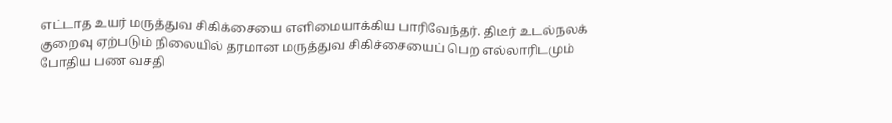எட்டாத உயர் மருத்துவ சிகிக்சையை எளிமையாக்கிய பாரிவேந்தர். திடீர் உடல்நலக் குறைவு ஏற்படும் நிலையில் தரமான மருத்துவ சிகிச்சையைப் பெற எல்லாரிடமும் போதிய பண வசதி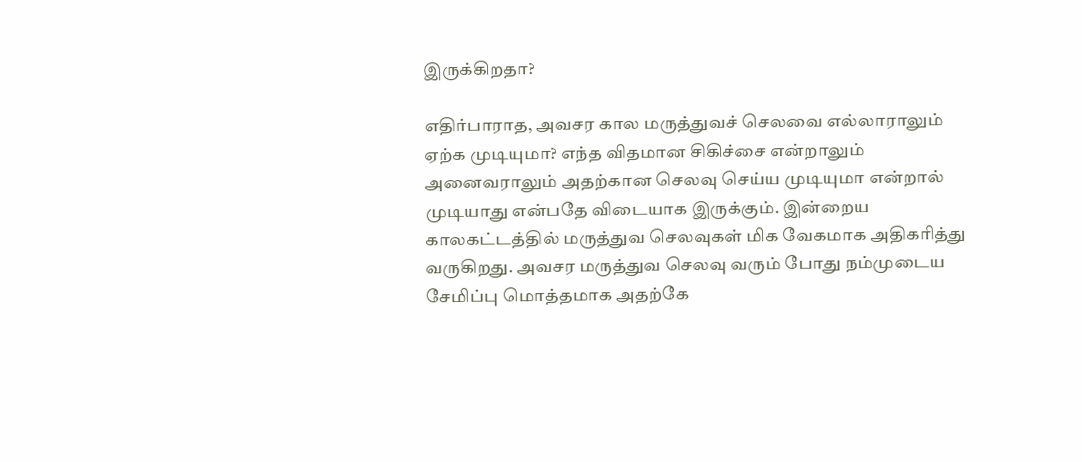இருக்கிறதா?

எதிர்பாராத, அவசர கால மருத்துவச் செலவை எல்லாராலும் ஏற்க முடியுமா? எந்த விதமான சிகிச்சை என்றாலும் அனைவராலும் அதற்கான செலவு செய்ய முடியுமா என்றால் முடியாது என்பதே விடையாக இருக்கும். இன்றைய காலகட்டத்தில் மருத்துவ செலவுகள் மிக வேகமாக அதிகரித்து வருகிறது. அவசர மருத்துவ செலவு வரும் போது நம்முடைய சேமிப்பு மொத்தமாக அதற்கே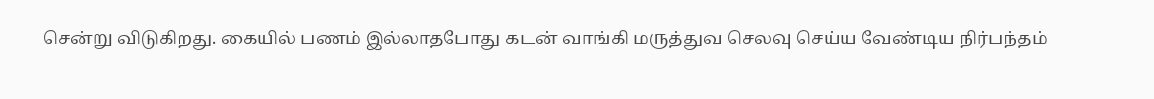சென்று விடுகிறது. கையில் பணம் இல்லாதபோது கடன் வாங்கி மருத்துவ செலவு செய்ய வேண்டிய நிர்பந்தம்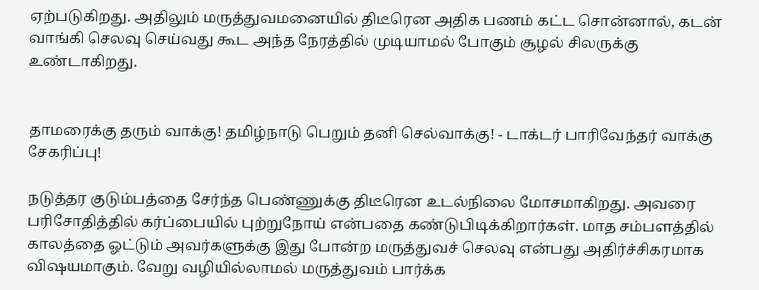ஏற்படுகிறது. அதிலும் மருத்துவமனையில் திடீரென அதிக பணம் கட்ட சொன்னால், கடன் வாங்கி செலவு செய்வது கூட அந்த நேரத்தில் முடியாமல் போகும் சூழல் சிலருக்கு உண்டாகிறது.


தாமரைக்கு தரும் வாக்கு! தமிழ்நாடு பெறும் தனி செல்வாக்கு! - டாக்டர் பாரிவேந்தர் வாக்கு சேகரிப்பு!

நடுத்தர குடும்பத்தை சேர்ந்த பெண்ணுக்கு திடீரென உடல்நிலை மோசமாகிறது. அவரை பரிசோதித்தில் கர்ப்பையில் புற்றுநோய் என்பதை கண்டுபிடிக்கிறார்கள். மாத சம்பளத்தில் காலத்தை ஓட்டும் அவர்களுக்கு இது போன்ற மருத்துவச் செலவு என்பது அதிர்ச்சிகரமாக விஷயமாகும். வேறு வழியில்லாமல் மருத்துவம் பார்க்க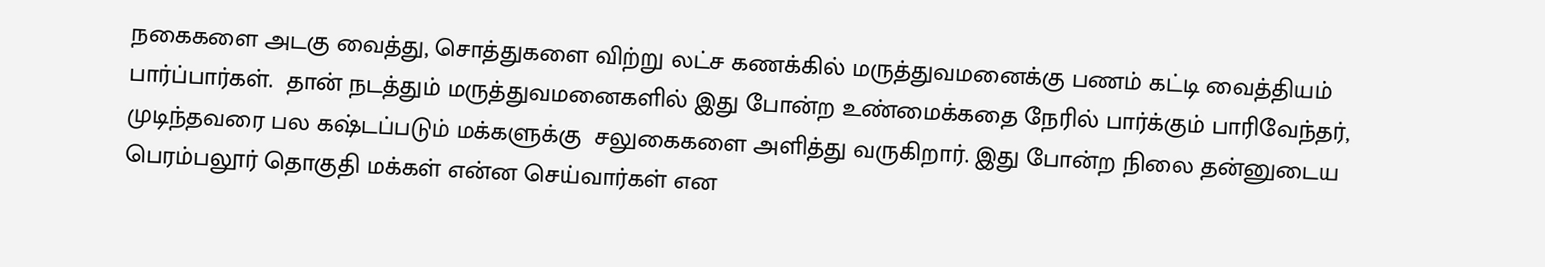நகைகளை அடகு வைத்து, சொத்துகளை விற்று லட்ச கணக்கில் மருத்துவமனைக்கு பணம் கட்டி வைத்தியம் பார்ப்பார்கள்.  தான் நடத்தும் மருத்துவமனைகளில் இது போன்ற உண்மைக்கதை நேரில் பார்க்கும் பாரிவேந்தர், முடிந்தவரை பல கஷ்டப்படும் மக்களுக்கு  சலுகைகளை அளித்து வருகிறார். இது போன்ற நிலை தன்னுடைய பெரம்பலூர் தொகுதி மக்கள் என்ன செய்வார்கள் என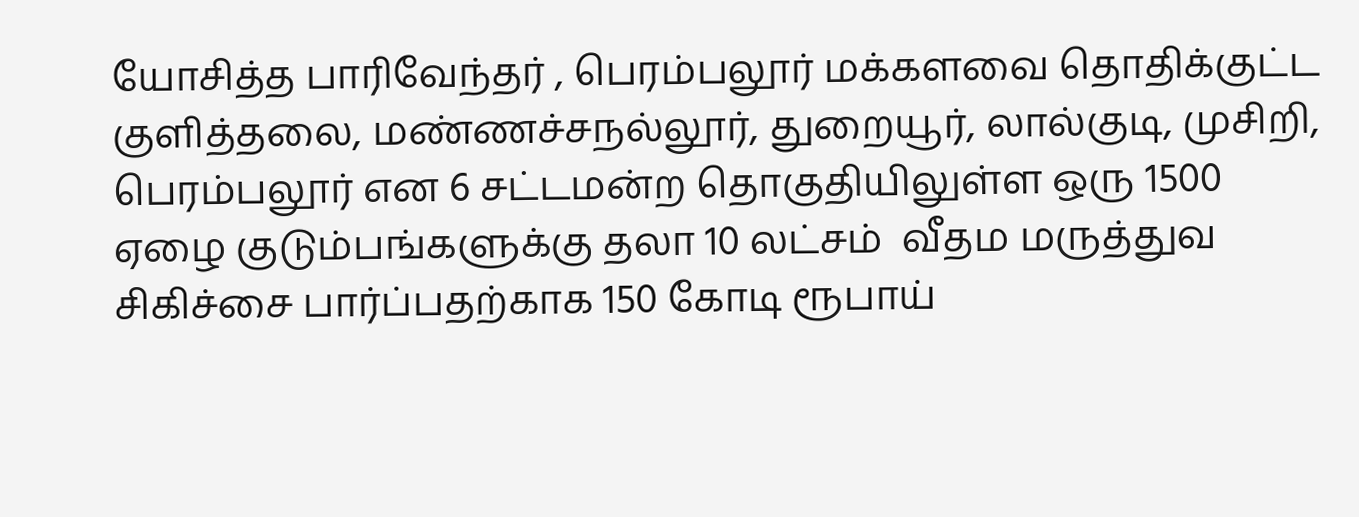யோசித்த பாரிவேந்தர் , பெரம்பலூர் மக்களவை தொதிக்குட்ட குளித்தலை, மண்ணச்சநல்லூர், துறையூர், லால்குடி, முசிறி, பெரம்பலூர் என 6 சட்டமன்ற தொகுதியிலுள்ள ஒரு 1500 ஏழை குடும்பங்களுக்கு தலா 10 லட்சம்  வீதம மருத்துவ சிகிச்சை பார்ப்பதற்காக 150 கோடி ரூபாய்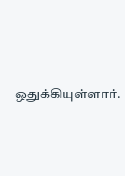ஒதுக்கியுள்ளார்.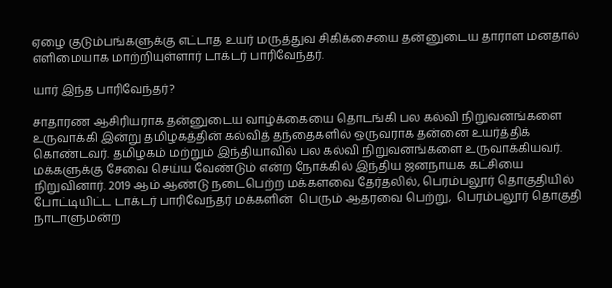ஏழை குடும்பங்களுக்கு எட்டாத உயர் மருத்துவ சிகிக்சையை தன்னுடைய தாராள மனதால் எளிமையாக மாற்றியுள்ளார் டாக்டர் பாரிவேந்தர்.

யார் இந்த பாரிவேந்தர்?

சாதாரண ஆசிரியராக தன்னுடைய வாழ்க்கையை தொடங்கி பல கல்வி நிறுவனங்களை உருவாக்கி இன்று தமிழகத்தின் கல்வித் தந்தைகளில் ஒருவராக தன்னை உயர்த்திக் கொண்டவர். தமிழகம் மற்றும் இந்தியாவில் பல கல்வி நிறுவனங்களை உருவாக்கியவர். மக்களுக்கு சேவை செய்ய வேண்டும் என்ற நோக்கில் இந்திய ஜனநாயக கட்சியை நிறுவினார். 2019 ஆம் ஆண்டு நடைபெற்ற மக்களவை தேர்தலில், பெரம்பலூர் தொகுதியில் போட்டியிட்ட டாக்டர் பாரிவேந்தர் மக்களின்  பெரும் ஆதரவை பெற்று,  பெரம்பலூர் தொகுதி நாடாளுமன்ற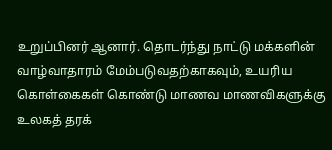உறுப்பினர் ஆனார். தொடர்ந்து நாட்டு மக்களின் வாழ்வாதாரம் மேம்படுவதற்காகவும், உயரிய கொள்கைகள் கொண்டு மாணவ மாணவிகளுக்கு உலகத் தரக்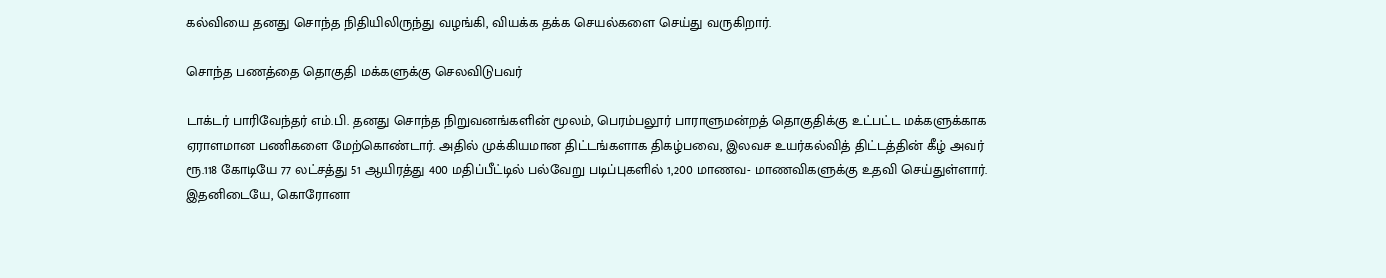கல்வியை தனது சொந்த நிதியிலிருந்து வழங்கி, வியக்க தக்க செயல்களை செய்து வருகிறார்.

சொந்த பணத்தை தொகுதி மக்களுக்கு செலவிடுபவர்

டாக்டர் பாரிவேந்தர் எம்.பி. தனது சொந்த நிறுவனங்களின் மூலம், பெரம்பலூர் பாராளுமன்றத் தொகுதிக்கு உட்பட்ட மக்களுக்காக ஏராளமான பணிகளை மேற்கொண்டார். அதில் முக்கியமான திட்டங்களாக திகழ்பவை, இலவச உயர்கல்வித் திட்டத்தின் கீழ் அவர் ரூ.118 கோடியே 77 லட்சத்து 51 ஆயிரத்து 400 மதிப்பீட்டில் பல்வேறு படிப்புகளில் 1,200 மாணவ- மாணவிகளுக்கு உதவி செய்துள்ளார். இதனிடையே, கொரோனா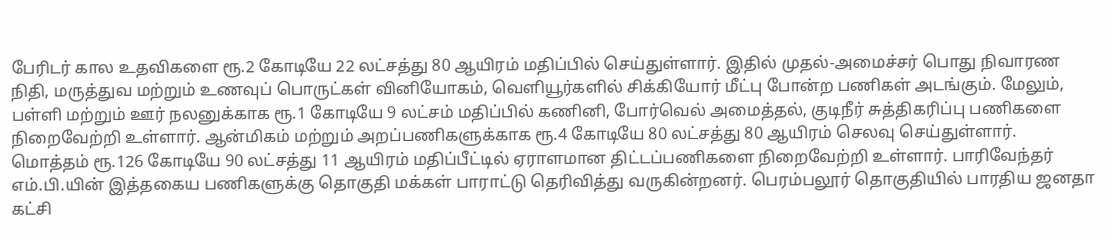பேரிடர் கால உதவிகளை ரூ.2 கோடியே 22 லட்சத்து 80 ஆயிரம் மதிப்பில் செய்துள்ளார். இதில் முதல்-அமைச்சர் பொது நிவாரண நிதி, மருத்துவ மற்றும் உணவுப் பொருட்கள் வினியோகம், வெளியூர்களில் சிக்கியோர் மீட்பு போன்ற பணிகள் அடங்கும். மேலும், பள்ளி மற்றும் ஊர் நலனுக்காக ரூ.1 கோடியே 9 லட்சம் மதிப்பில் கணினி, போர்வெல் அமைத்தல், குடிநீர் சுத்திகரிப்பு பணிகளை நிறைவேற்றி உள்ளார். ஆன்மிகம் மற்றும் அறப்பணிகளுக்காக ரூ.4 கோடியே 80 லட்சத்து 80 ஆயிரம் செலவு செய்துள்ளார். மொத்தம் ரூ.126 கோடியே 90 லட்சத்து 11 ஆயிரம் மதிப்பீட்டில் ஏராளமான திட்டப்பணிகளை நிறைவேற்றி உள்ளார். பாரிவேந்தர் எம்.பி.யின் இத்தகைய பணிகளுக்கு தொகுதி மக்கள் பாராட்டு தெரிவித்து வருகின்றனர். பெரம்பலூர் தொகுதியில் பாரதிய ஜனதா கட்சி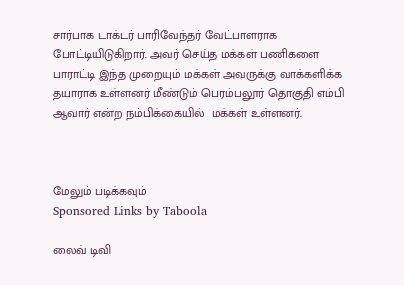சார்பாக டாக்டர் பாரிவேந்தர் வேட்பாளராக போட்டியிடுகிறார். அவர் செய்த மக்கள் பணிகளை பாராட்டி இந்த முறையும் மக்கள் அவருக்கு வாக்களிக்க தயாராக உள்ளனர் மீண்டும் பெரம்பலூர் தொகுதி எம்பி ஆவார் என்ற நம்பிக்கையில்  மக்கள் உள்ளனர்.



மேலும் படிக்கவும்
Sponsored Links by Taboola

லைவ் டிவி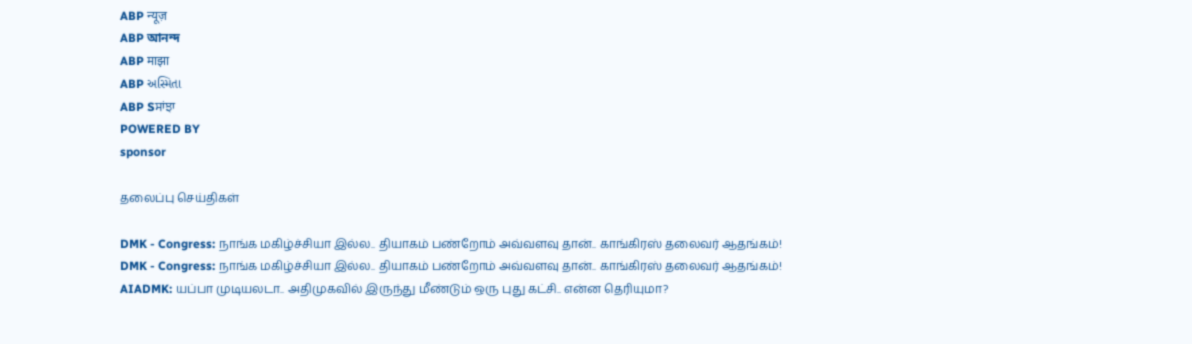ABP न्यूज़
ABP আনন্দ
ABP माझा
ABP અસ્મિતા
ABP Sਸਾਂਝਾ
POWERED BY
sponsor

தலைப்பு செய்திகள்

DMK - Congress: நாங்க மகிழ்ச்சியா இல்ல.. தியாகம் பண்றோம் அவ்வளவு தான்.. காங்கிரஸ் தலைவர் ஆதங்கம்!
DMK - Congress: நாங்க மகிழ்ச்சியா இல்ல.. தியாகம் பண்றோம் அவ்வளவு தான்.. காங்கிரஸ் தலைவர் ஆதங்கம்!
AIADMK: யப்பா முடியலடா.. அதிமுகவில் இருந்து மீண்டும் ஒரு புது கட்சி.. என்ன தெரியுமா?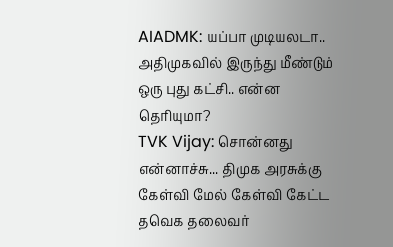AIADMK: யப்பா முடியலடா.. அதிமுகவில் இருந்து மீண்டும் ஒரு புது கட்சி.. என்ன தெரியுமா?
TVK Vijay: சொன்னது என்னாச்சு... திமுக அரசுக்கு கேள்வி மேல் கேள்வி கேட்ட தவெக தலைவர்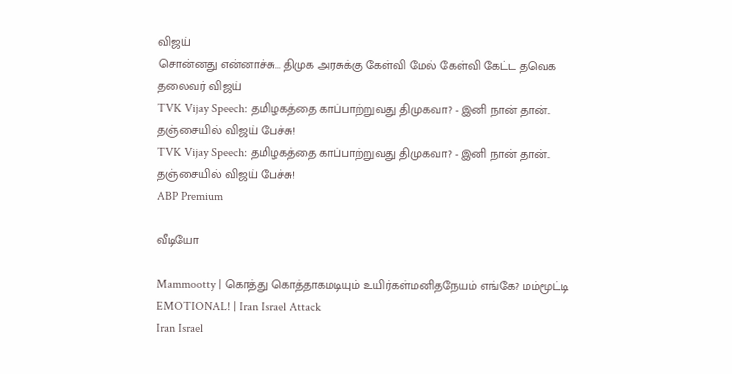விஜய்
சொன்னது என்னாச்சு... திமுக அரசுக்கு கேள்வி மேல் கேள்வி கேட்ட தவெக தலைவர் விஜய்
TVK Vijay Speech: தமிழகத்தை காப்பாற்றுவது திமுகவா? - இனி நான் தான்.. தஞ்சையில் விஜய் பேச்சு!
TVK Vijay Speech: தமிழகத்தை காப்பாற்றுவது திமுகவா? - இனி நான் தான்.. தஞ்சையில் விஜய் பேச்சு!
ABP Premium

வீடியோ

Mammootty | கொத்து கொத்தாகமடியும் உயிர்கள்மனிதநேயம் எங்கே? மம்மூட்டி EMOTIONAL! | Iran Israel Attack
Iran Israel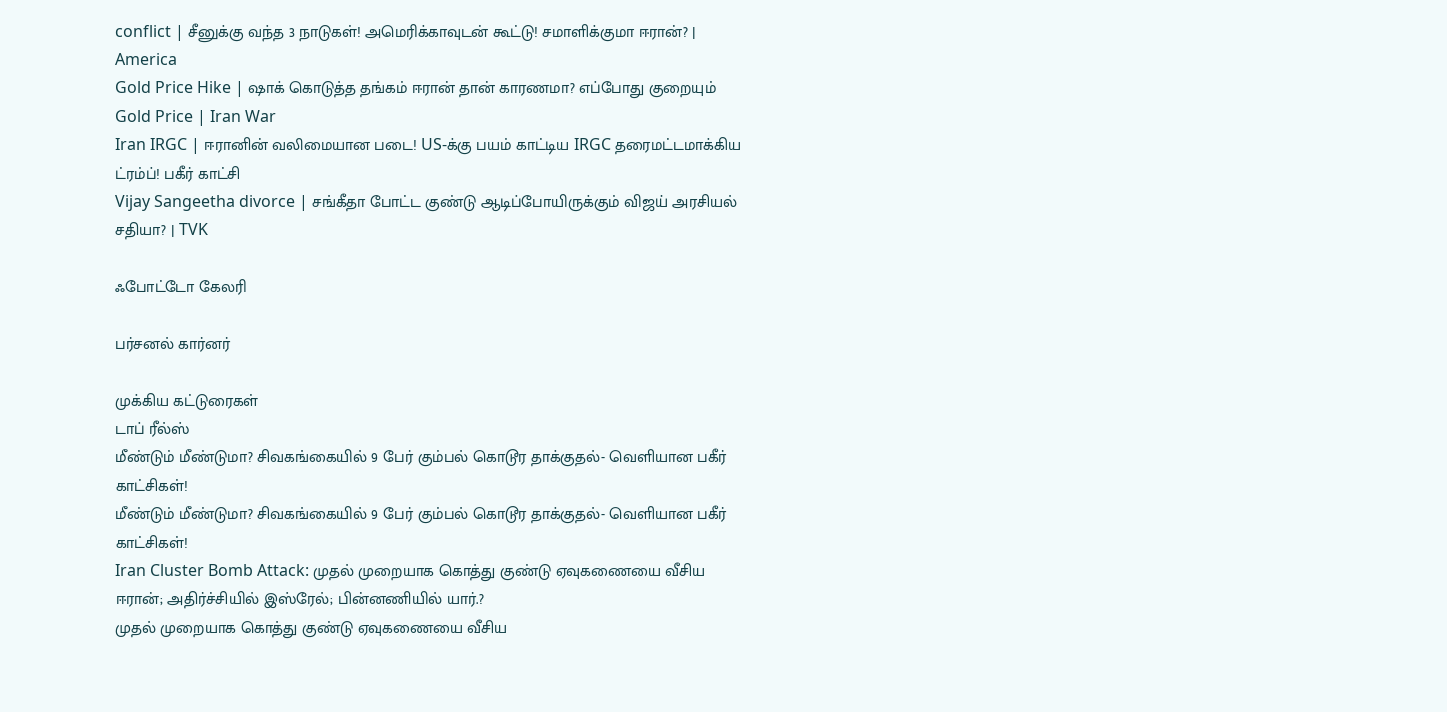conflict | சீனுக்கு வந்த 3 நாடுகள்! அமெரிக்காவுடன் கூட்டு! சமாளிக்குமா ஈரான்? | America
Gold Price Hike | ஷாக் கொடுத்த தங்கம் ஈரான் தான் காரணமா? எப்போது குறையும் Gold Price | Iran War
Iran IRGC | ஈரானின் வலிமையான படை! US-க்கு பயம் காட்டிய IRGC தரைமட்டமாக்கிய ட்ரம்ப்! பகீர் காட்சி
Vijay Sangeetha divorce | சங்கீதா போட்ட குண்டு ஆடிப்போயிருக்கும் விஜய் அரசியல் சதியா? | TVK

ஃபோட்டோ கேலரி

பர்சனல் கார்னர்

முக்கிய கட்டுரைகள்
டாப் ரீல்ஸ்
மீண்டும் மீண்டுமா? சிவகங்கையில் 9 பேர் கும்பல் கொடூர தாக்குதல்- வெளியான பகீர் காட்சிகள்!
மீண்டும் மீண்டுமா? சிவகங்கையில் 9 பேர் கும்பல் கொடூர தாக்குதல்- வெளியான பகீர் காட்சிகள்!
Iran Cluster Bomb Attack: முதல் முறையாக கொத்து குண்டு ஏவுகணையை வீசிய ஈரான்; அதிர்ச்சியில் இஸ்ரேல்; பின்னணியில் யார்.?
முதல் முறையாக கொத்து குண்டு ஏவுகணையை வீசிய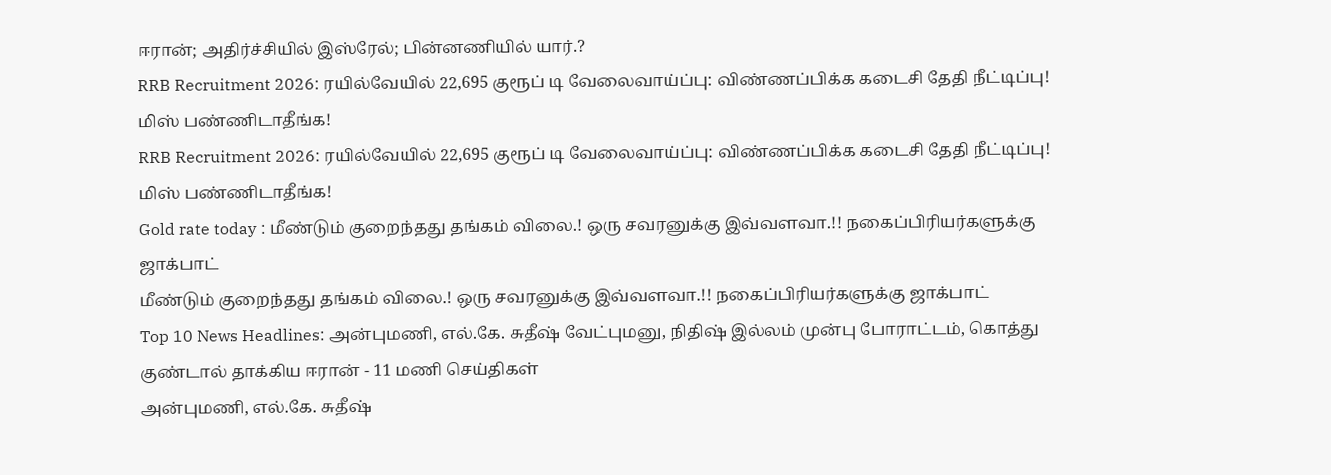ஈரான்; அதிர்ச்சியில் இஸ்ரேல்; பின்னணியில் யார்.?
RRB Recruitment 2026: ரயில்வேயில் 22,695 குரூப் டி வேலைவாய்ப்பு: விண்ணப்பிக்க கடைசி தேதி நீட்டிப்பு! மிஸ் பண்ணிடாதீங்க!
RRB Recruitment 2026: ரயில்வேயில் 22,695 குரூப் டி வேலைவாய்ப்பு: விண்ணப்பிக்க கடைசி தேதி நீட்டிப்பு! மிஸ் பண்ணிடாதீங்க!
Gold rate today : மீண்டும் குறைந்தது தங்கம் விலை.! ஒரு சவரனுக்கு இவ்வளவா.!! நகைப்பிரியர்களுக்கு ஜாக்பாட்
மீண்டும் குறைந்தது தங்கம் விலை.! ஒரு சவரனுக்கு இவ்வளவா.!! நகைப்பிரியர்களுக்கு ஜாக்பாட்
Top 10 News Headlines: அன்புமணி, எல்.கே. சுதீஷ் வேட்புமனு, நிதிஷ் இல்லம் முன்பு போராட்டம், கொத்து குண்டால் தாக்கிய ஈரான் - 11 மணி செய்திகள்
அன்புமணி, எல்.கே. சுதீஷ்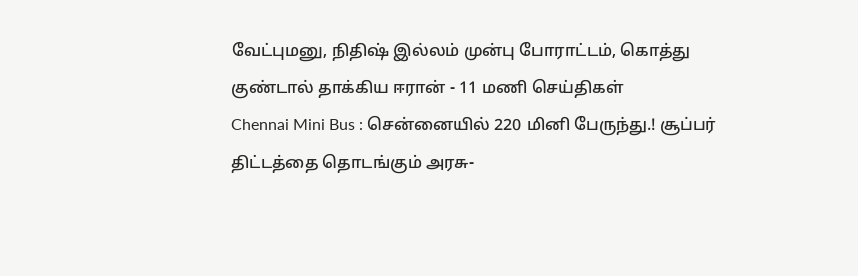வேட்புமனு, நிதிஷ் இல்லம் முன்பு போராட்டம், கொத்து குண்டால் தாக்கிய ஈரான் - 11 மணி செய்திகள்
Chennai Mini Bus : சென்னையில் 220 மினி பேருந்து.! சூப்பர் திட்டத்தை தொடங்கும் அரசு-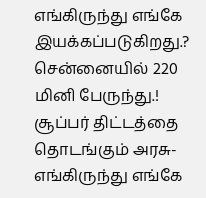எங்கிருந்து எங்கே இயக்கப்படுகிறது.?
சென்னையில் 220 மினி பேருந்து.! சூப்பர் திட்டத்தை தொடங்கும் அரசு- எங்கிருந்து எங்கே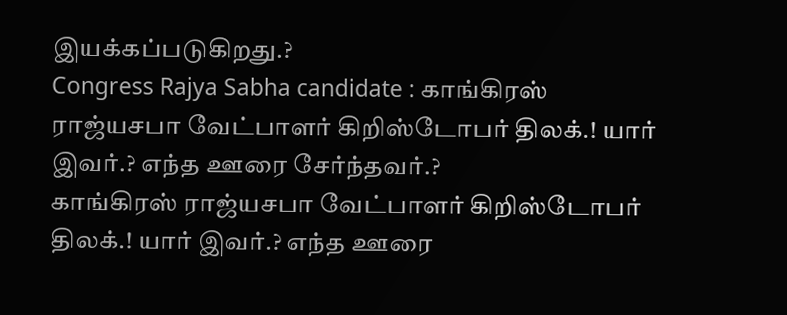இயக்கப்படுகிறது.?
Congress Rajya Sabha candidate : காங்கிரஸ் ராஜ்யசபா வேட்பாளர் கிறிஸ்டோபர் திலக்.! யார் இவர்.? எந்த ஊரை சேர்ந்தவர்.?
காங்கிரஸ் ராஜ்யசபா வேட்பாளர் கிறிஸ்டோபர் திலக்.! யார் இவர்.? எந்த ஊரை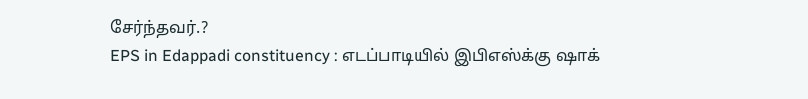சேர்ந்தவர்.?
EPS in Edappadi constituency : எடப்பாடியில் இபிஎஸ்க்கு ஷாக்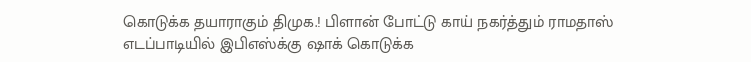கொடுக்க தயாராகும் திமுக.! பிளான் போட்டு காய் நகர்த்தும் ராமதாஸ்
எடப்பாடியில் இபிஎஸ்க்கு ஷாக் கொடுக்க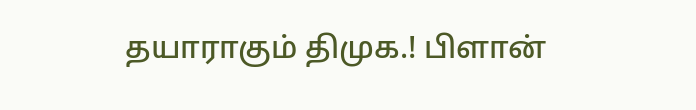தயாராகும் திமுக.! பிளான்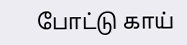போட்டு காய்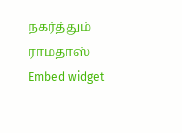நகர்த்தும் ராமதாஸ்
Embed widget